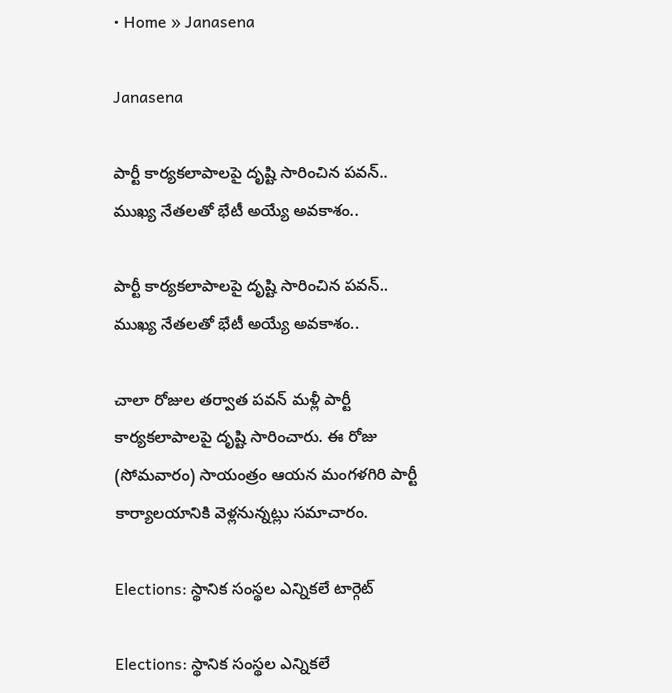• Home » Janasena

Janasena

పార్టీ కార్యకలాపాలపై దృష్టి సారించిన పవన్.. ముఖ్య నేతలతో భేటీ అయ్యే అవకాశం..

పార్టీ కార్యకలాపాలపై దృష్టి సారించిన పవన్.. ముఖ్య నేతలతో భేటీ అయ్యే అవకాశం..

చాలా రోజుల తర్వాత పవన్ మళ్లీ పార్టీ కార్యకలాపాలపై దృష్టి సారించారు. ఈ రోజు (సోమవారం) సాయంత్రం ఆయన మంగళగిరి పార్టీ కార్యాలయానికి వెళ్లనున్నట్లు సమాచారం.

Elections: స్థానిక సంస్థల ఎన్నికలే టార్గెట్‌

Elections: స్థానిక సంస్థల ఎన్నికలే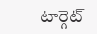టార్గెట్‌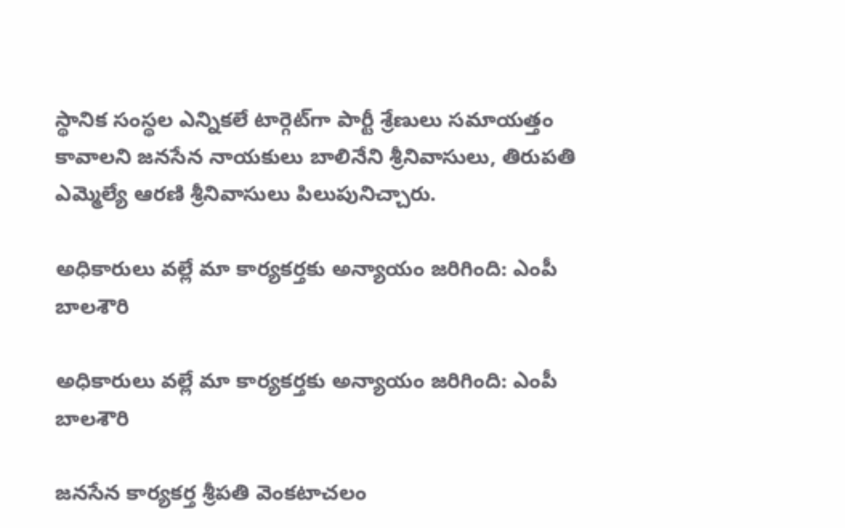స్థానిక సంస్థల ఎన్నికలే టార్గెట్‌గా పార్టీ శ్రేణులు సమాయత్తం కావాలని జనసేన నాయకులు బాలినేని శ్రీనివాసులు, తిరుపతి ఎమ్మెల్యే ఆరణి శ్రీనివాసులు పిలుపునిచ్చారు.

అధికారులు వల్లే మా కార్యకర్తకు అన్యాయం జరిగింది: ఎంపీ బాలశౌరి

అధికారులు వల్లే మా కార్యకర్తకు అన్యాయం జరిగింది: ఎంపీ బాలశౌరి

జనసేన కార్యకర్త శ్రీపతి వెంకటాచలం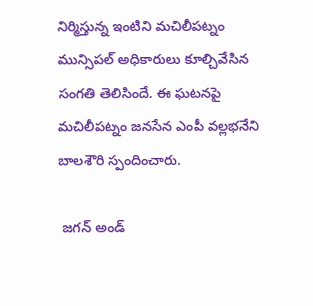నిర్మిస్తున్న ఇంటిని మచిలీపట్నం మున్సిపల్ అధికారులు కూల్చివేసిన సంగతి తెలిసిందే. ఈ ఘటనపై మచిలీపట్నం జనసేన ఎంపీ వల్లభనేని బాలశౌరి స్పందించారు.

 జగన్ అండ్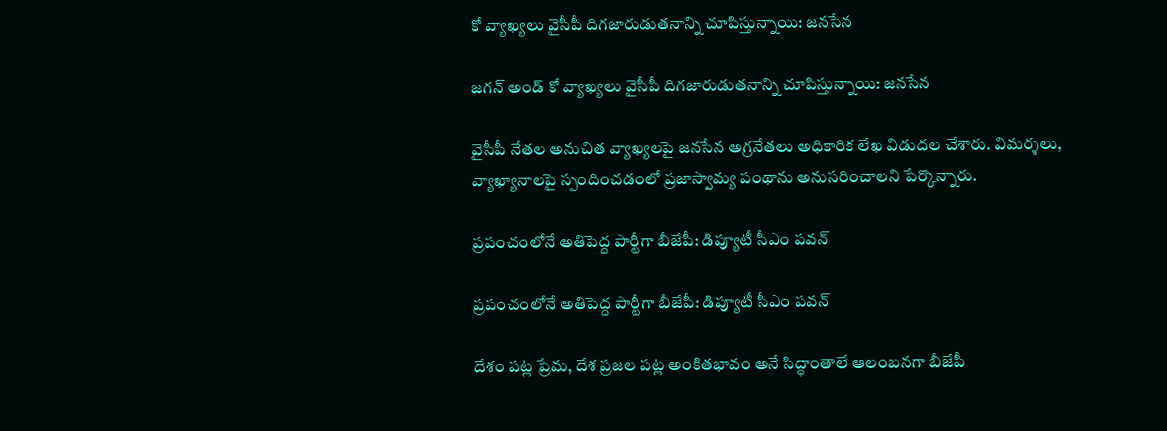కో వ్యాఖ్యలు వైసీపీ దిగజారుడుతనాన్ని చూపిస్తున్నాయి: జనసేన

జగన్ అండ్ కో వ్యాఖ్యలు వైసీపీ దిగజారుడుతనాన్ని చూపిస్తున్నాయి: జనసేన

వైసీపీ నేతల అనుచిత వ్యాఖ్యలపై జనసేన అగ్రనేతలు అధికారిక లేఖ విడుదల చేశారు. విమర్శలు, వ్యాఖ్యానాలపై స్పందించడంలో ప్రజాస్వామ్య పంథాను అనుసరించాలని పేర్కొన్నారు.

ప్రపంచంలోనే అతిపెద్ద పార్టీగా బీజేపీ: డిప్యూటీ సీఎం పవన్

ప్రపంచంలోనే అతిపెద్ద పార్టీగా బీజేపీ: డిప్యూటీ సీఎం పవన్

దేశం పట్ల ప్రేమ, దేశ ప్రజల పట్ల అంకితభావం అనే సిద్ధాంతాలే ఆలంబనగా బీజేపీ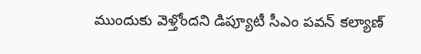ముందుకు వెళ్తోందని డిప్యూటీ సీఎం పవన్ కల్యాణ్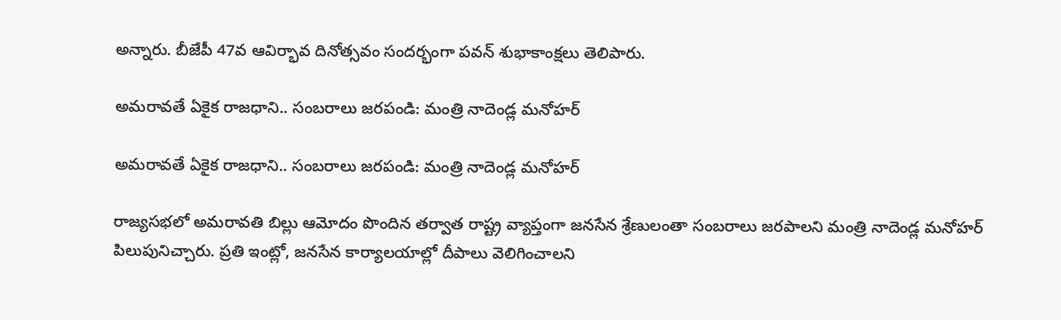అన్నారు. బీజేపీ 47వ ఆవిర్భావ దినోత్సవం సందర్భంగా పవన్ శుభాకాంక్షలు తెలిపారు.

అమరావతే ఏకైక రాజధాని.. సంబరాలు జరపండి: మంత్రి నాదెండ్ల మనోహర్

అమరావతే ఏకైక రాజధాని.. సంబరాలు జరపండి: మంత్రి నాదెండ్ల మనోహర్

రాజ్యసభలో అమరావతి బిల్లు ఆమోదం పొందిన తర్వాత రాష్ట్ర వ్యాప్తంగా జనసేన శ్రేణులంతా సంబరాలు జరపాలని మంత్రి నాదెండ్ల మనోహర్ పిలుపునిచ్చారు. ప్రతి ఇంట్లో, జనసేన కార్యాలయాల్లో దీపాలు వెలిగించాలని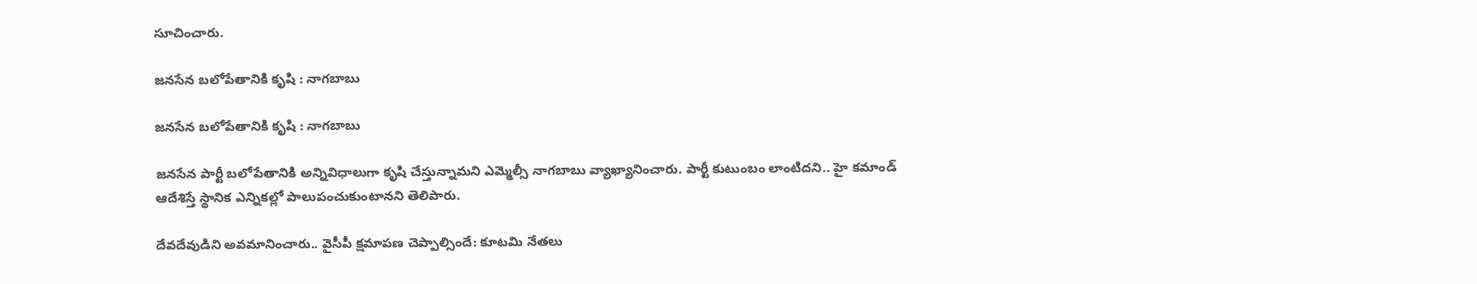సూచించారు.

జనసేన బలోపేతానికి కృషి : నాగబాబు

జనసేన బలోపేతానికి కృషి : నాగబాబు

జనసేన పార్టీ బలోపేతానికి అన్నివిధాలుగా కృషి చేస్తున్నామని ఎమ్మెల్సీ నాగబాబు వ్యాఖ్యానించారు. పార్టీ కుటుంబం లాంటిదని.. హై కమాండ్ ఆదేశిస్తే స్థానిక ఎన్నికల్లో పాలుపంచుకుంటానని తెలిపారు.

దేవదేవుడిని అవమానించారు.. వైసీపీ క్షమాపణ చెప్పాల్సిందే: కూటమి నేతలు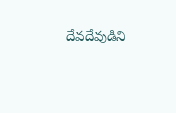దేవదేవుడిని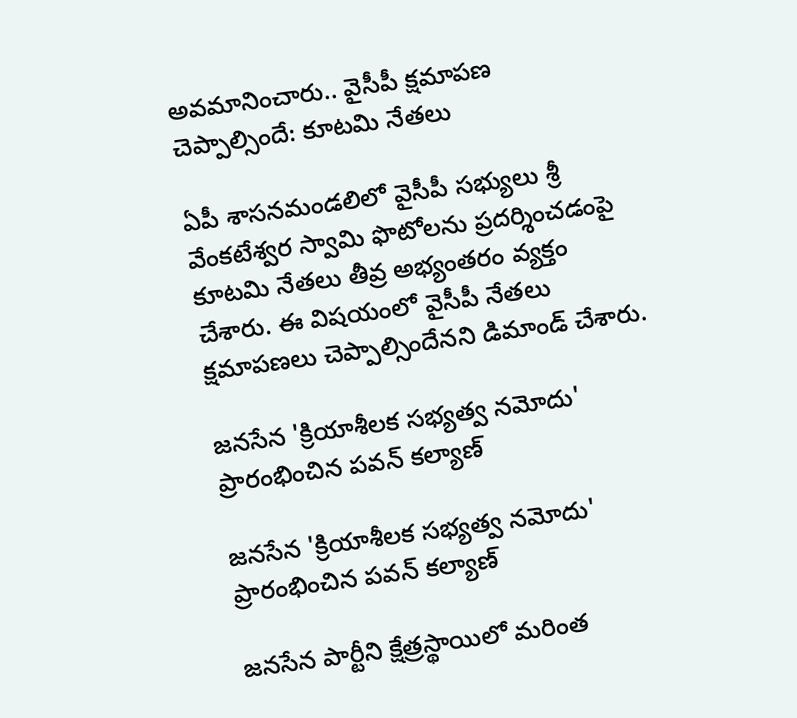అవమానించారు.. వైసీపీ క్షమాపణ చెప్పాల్సిందే: కూటమి నేతలు

ఏపీ శాసనమండలిలో వైసీపీ సభ్యులు శ్రీ వేంకటేశ్వర స్వామి ఫొటోలను ప్రదర్శించడంపై కూటమి నేతలు తీవ్ర అభ్యంతరం వ్యక్తం చేశారు. ఈ విషయంలో వైసీపీ నేతలు క్షమాపణలు చెప్పాల్సిందేనని డిమాండ్ చేశారు.

జనసేన 'క్రియాశీలక సభ్యత్వ నమోదు' ప్రారంభించిన పవన్ కల్యాణ్

జనసేన 'క్రియాశీలక సభ్యత్వ నమోదు' ప్రారంభించిన పవన్ కల్యాణ్

జనసేన పార్టీని క్షేత్రస్థాయిలో మరింత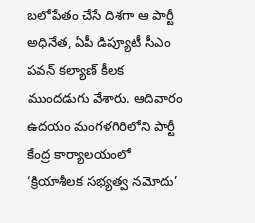బలోపేతం చేసే దిశగా ఆ పార్టీ అధినేత, ఏపీ డిప్యూటీ సీఎం పవన్ కల్యాణ్ కీలక ముందడుగు వేశారు. ఆదివారం ఉదయం మంగళగిరిలోని పార్టీ కేంద్ర కార్యాలయంలో ‘క్రియాశీలక సభ్యత్వ నమోదు’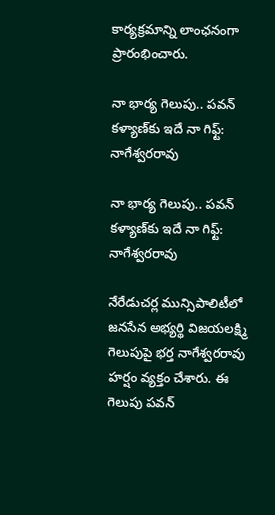కార్యక్రమాన్ని లాంఛనంగా ప్రారంభించారు.

నా భార్య గెలుపు.. పవన్‌ కళ్యాణ్‌కు ఇదే నా గిఫ్ట్: నాగేశ్వరరావు

నా భార్య గెలుపు.. పవన్‌ కళ్యాణ్‌కు ఇదే నా గిఫ్ట్: నాగేశ్వరరావు

నేరేడుచర్ల మున్సిపాలిటీలో జనసేన అభ్యర్థి విజయలక్ష్మి గెలుపుపై భర్త నాగేశ్వరరావు హర్షం వ్యక్తం చేశారు. ఈ గెలుపు పవన్‌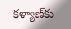కళ్యాణ్‌కు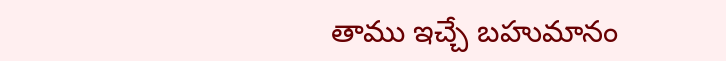తాము ఇచ్చే బహుమానం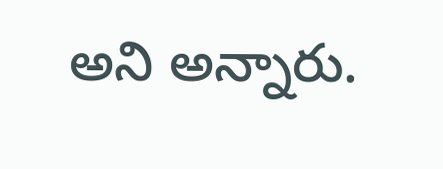అని అన్నారు.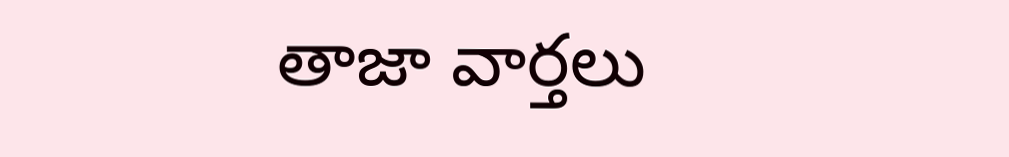తాజా వార్తలు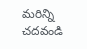మరిన్ని చదవండి